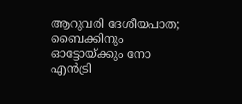ആറുവരി ദേശീയപാത; ബൈക്കിനും ഓട്ടോയ്ക്കും നോ എൻട്രി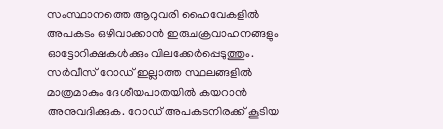സംസ്ഥാനത്തെ ആറുവരി ഹൈവേകളിൽ അപകടം ഒഴിവാക്കാൻ ഇരുചക്രവാഹനങ്ങളും ഓട്ടോറിക്ഷകൾക്കും വിലക്കേർപ്പെടുത്തും. സർവീസ് റോഡ് ഇല്ലാത്ത സ്ഥലങ്ങളിൽ മാത്രമാകും ദേശീയപാതയിൽ കയറാൻ അനുവദിക്കുക. റോഡ് അപകടനിരക്ക് കൂടിയ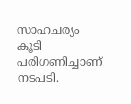സാഹചര്യം കൂടി പരിഗണിച്ചാണ് നടപടി.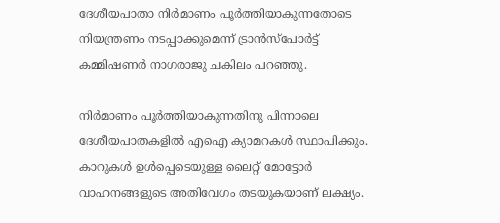ദേശീയപാതാ നിർമാണം പൂർത്തിയാകുന്നതോടെ നിയന്ത്രണം നടപ്പാക്കുമെന്ന് ട്രാൻസ്പോർട്ട് കമ്മിഷണർ നാഗരാജു ചകിലം പറഞ്ഞു.

നിർമാണം പൂർത്തിയാകുന്നതിനു പിന്നാലെ ദേശീയപാതകളിൽ എഐ ക്യാമറകൾ സ്ഥാപിക്കും. കാറുകൾ ഉൾപ്പെടെയുള്ള ലൈറ്റ് മോട്ടോർ വാഹനങ്ങളുടെ അതിവേഗം തടയുകയാണ് ലക്ഷ്യം.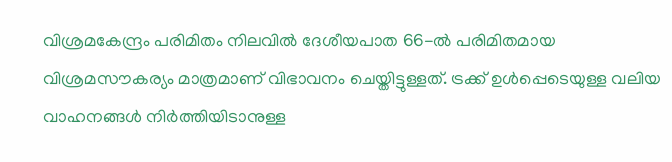വിശ്രമകേന്ദ്രം പരിമിതം നിലവിൽ ദേശീയപാത 66-ൽ പരിമിതമായ വിശ്രമസൗകര്യം മാത്രമാണ് വിഭാവനം ചെയ്തിട്ടുള്ളത്. ട്രക്ക് ഉൾപ്പെടെയുള്ള വലിയ വാഹനങ്ങൾ നിർത്തിയിടാനുള്ള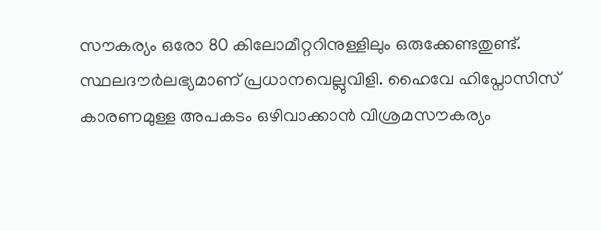സൗകര്യം ഒരോ 80 കിലോമീറ്ററിനുള്ളിലും ഒരുക്കേണ്ടതുണ്ട്. സ്ഥലദൗർലഭ്യമാണ് പ്രധാനവെല്ലുവിളി. ഹൈവേ ഹിപ്നോസിസ് കാരണമുള്ള അപകടം ഒഴിവാക്കാൻ വിശ്രമസൗകര്യം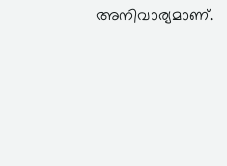അനിവാര്യമാണ്.